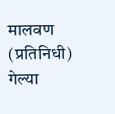मालवण (प्रतिनिधी)
गेल्या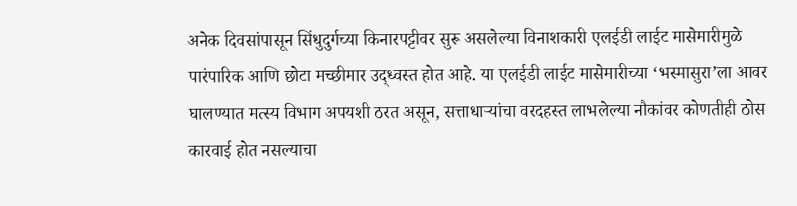अनेक दिवसांपासून सिंधुदुर्गच्या किनारपट्टीवर सुरू असलेल्या विनाशकारी एलईडी लाईट मासेमारीमुळे पारंपारिक आणि छोटा मच्छीमार उद्ध्वस्त होत आहे. या एलईडी लाईट मासेमारीच्या ‘भस्मासुरा’ला आवर घालण्यात मत्स्य विभाग अपयशी ठरत असून, सत्ताधाऱ्यांचा वरदहस्त लाभलेल्या नौकांवर कोणतीही ठोस कारवाई होत नसल्याचा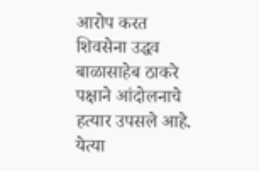आरोप करत शिवसेना उद्धव बाळासाहेब ठाकरे पक्षाने आंदोलनाचे हत्यार उपसले आहे. येत्या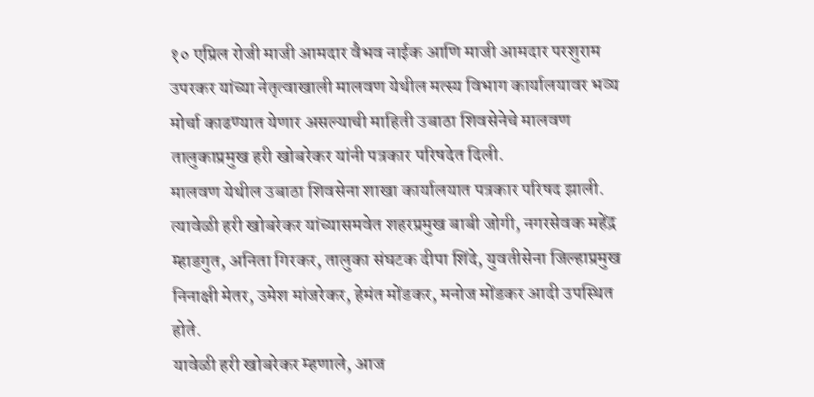१० एप्रिल रोजी माजी आमदार वैभव नाईक आणि माजी आमदार परशुराम उपरकर यांच्या नेतृत्वाखाली मालवण येथील मत्स्य विभाग कार्यालयावर भव्य मोर्चा काढण्यात येणार असल्याची माहिती उबाठा शिवसेनेचे मालवण तालुकाप्रमुख हरी खोबरेकर यांनी पत्रकार परिषदेत दिली.
मालवण येथील उबाठा शिवसेना शाखा कार्यालयात पत्रकार परिषद झाली. त्यावेळी हरी खोबरेकर यांच्यासमवेत शहरप्रमुख बाबी जोगी, नगरसेवक महेंद्र म्हाडगुत, अनिता गिरकर, तालुका संघटक दीपा शिंदे, युवतीसेना जिल्हाप्रमुख निनाक्षी मेतर, उमेश मांजरेकर, हेमंत मोंडकर, मनोज मोंडकर आदी उपस्थित होते.
यावेळी हरी खोबरेकर म्हणाले, आज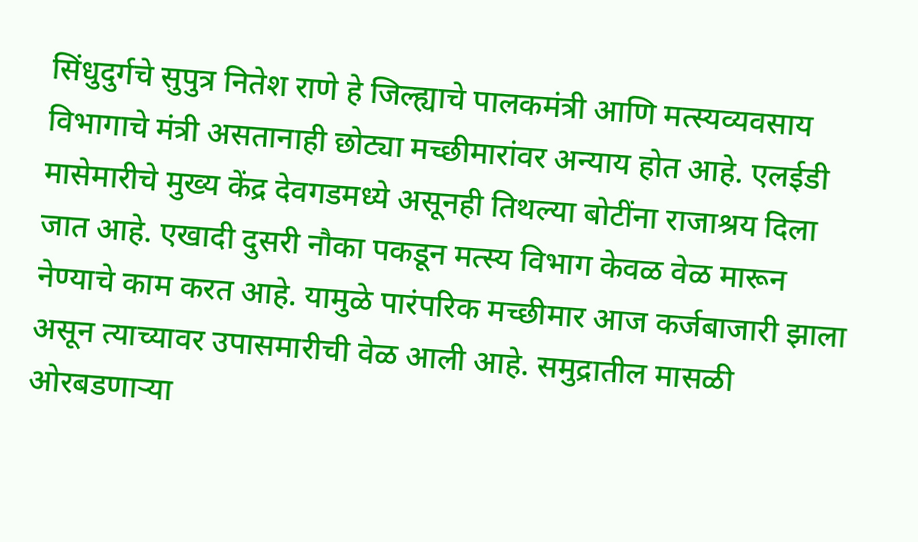सिंधुदुर्गचे सुपुत्र नितेश राणे हे जिल्ह्याचे पालकमंत्री आणि मत्स्यव्यवसाय विभागाचे मंत्री असतानाही छोट्या मच्छीमारांवर अन्याय होत आहे. एलईडी मासेमारीचे मुख्य केंद्र देवगडमध्ये असूनही तिथल्या बोटींना राजाश्रय दिला जात आहे. एखादी दुसरी नौका पकडून मत्स्य विभाग केवळ वेळ मारून नेण्याचे काम करत आहे. यामुळे पारंपरिक मच्छीमार आज कर्जबाजारी झाला असून त्याच्यावर उपासमारीची वेळ आली आहे. समुद्रातील मासळी ओरबडणाऱ्या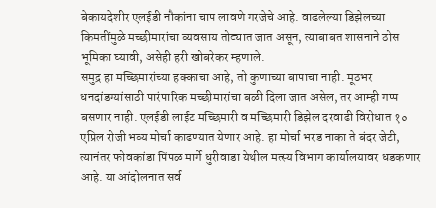बेकायदेशीर एलईडी नौकांना चाप लावणे गरजेचे आहे. वाढलेल्या डिझेलच्या किमतींमुळे मच्छीमारांचा व्यवसाय तोट्यात जात असून, त्याबाबत शासनाने ठोस भूमिका घ्यावी, असेही हरी खोबरेकर म्हणाले.
समुद्र हा मच्छिमारांच्या हक्काचा आहे, तो कुणाच्या बापाचा नाही. मूठभर धनदांडग्यांसाठी पारंपारिक मच्छीमारांचा बळी दिला जात असेल, तर आम्ही गप्प बसणार नाही. एलईडी लाईट मच्छिमारी व मच्छिमारी डिझेल दरवाढी विरोधात १० एप्रिल रोजी भव्य मोर्चा काढण्यात येणार आहे. हा मोर्चा भरड नाका ते बंदर जेटी, त्यानंतर फोवकांडा पिंपळ मार्गे धुरीवाडा येथील मत्स्य विभाग कार्यालयावर धडकणार आहे. या आंदोलनात सर्व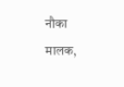नौका मालक,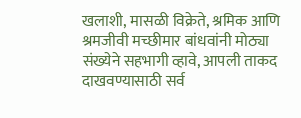खलाशी, मासळी विक्रेते, श्रमिक आणि श्रमजीवी मच्छीमार बांधवांनी मोठ्या संख्येने सहभागी व्हावे, आपली ताकद दाखवण्यासाठी सर्व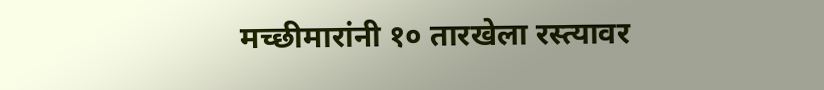मच्छीमारांनी १० तारखेला रस्त्यावर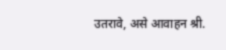उतरावे, असे आवाहन श्री.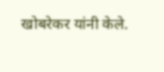खोबरेकर यांनी केले.